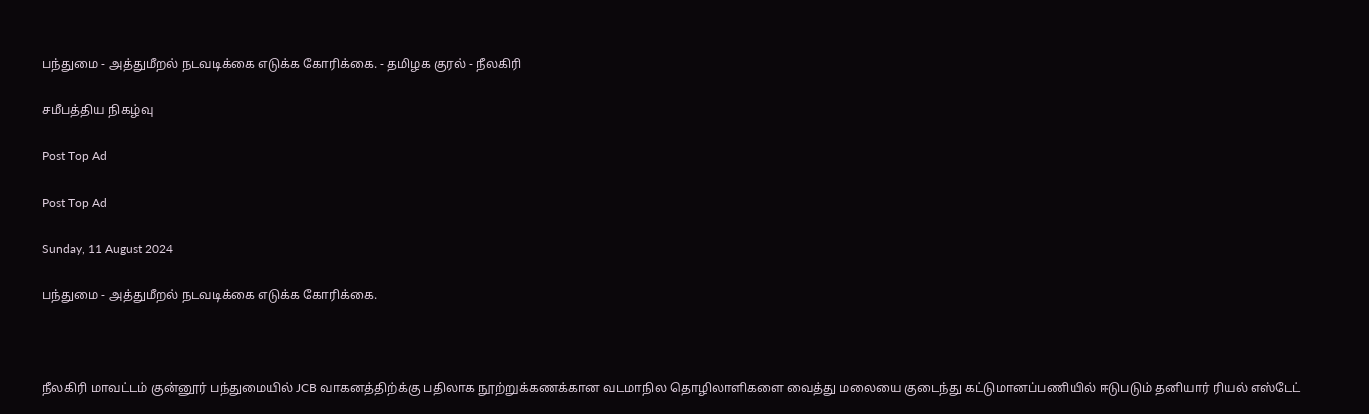பந்துமை - அத்துமீறல் நடவடிக்கை எடுக்க கோரிக்கை. - தமிழக குரல் - நீலகிரி

சமீபத்திய நிகழ்வு

Post Top Ad

Post Top Ad

Sunday, 11 August 2024

பந்துமை - அத்துமீறல் நடவடிக்கை எடுக்க கோரிக்கை.



நீலகிரி மாவட்டம் குன்னூர் பந்துமையில் JCB வாகனத்திற்க்கு பதிலாக நூற்றுக்கணக்கான வடமாநில தொழிலாளிகளை வைத்து மலையை குடைந்து கட்டுமானப்பணியில் ஈடுபடும் தனியார் ரியல் எஸ்டேட்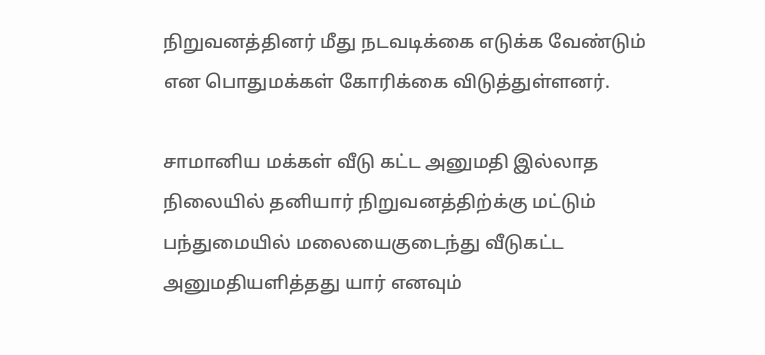நிறுவனத்தினர் மீது நடவடிக்கை எடுக்க வேண்டும் என பொதுமக்கள் கோரிக்கை விடுத்துள்ளனர்.

சாமானிய மக்கள் வீடு கட்ட அனுமதி இல்லாத நிலையில் தனியார் நிறுவனத்திற்க்கு மட்டும் பந்துமையில் மலையைகுடைந்து வீடுகட்ட அனுமதியளித்தது யார் எனவும்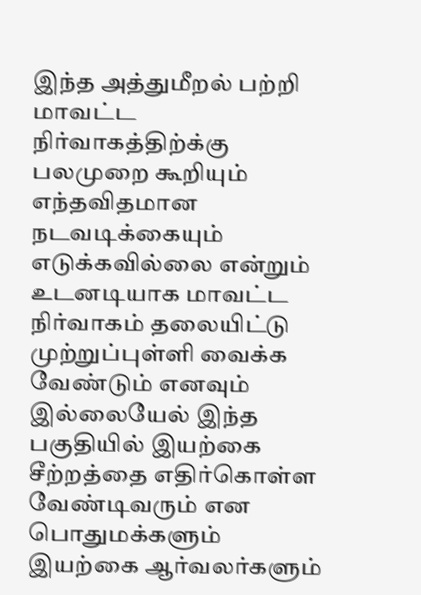இந்த அத்துமீறல் பற்றி மாவட்ட நிர்வாகத்திற்க்கு பலமுறை கூறியும் எந்தவிதமான நடவடிக்கையும் எடுக்கவில்லை என்றும் உடனடியாக மாவட்ட நிர்வாகம் தலையிட்டு முற்றுப்புள்ளி வைக்க வேண்டும் எனவும் இல்லையேல் இந்த பகுதியில் இயற்கை சீற்றத்தை எதிர்கொள்ள வேண்டிவரும் என  பொதுமக்களும் இயற்கை ஆர்வலர்களும்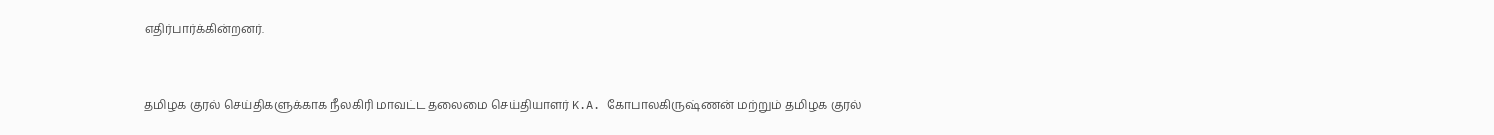எதிர்பார்க்கின்றனர்.


தமிழக குரல் செய்திகளுக்காக நீலகிரி மாவட்ட தலைமை செய்தியாளர் K.A. கோபாலகிருஷ்ணன் மற்றும் தமிழக குரல்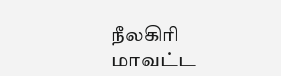நீலகிரி மாவட்ட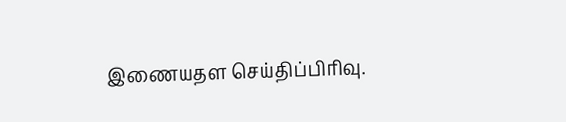இணையதள செய்திப்பிரிவு.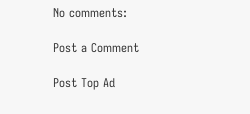No comments:

Post a Comment

Post Top Ad